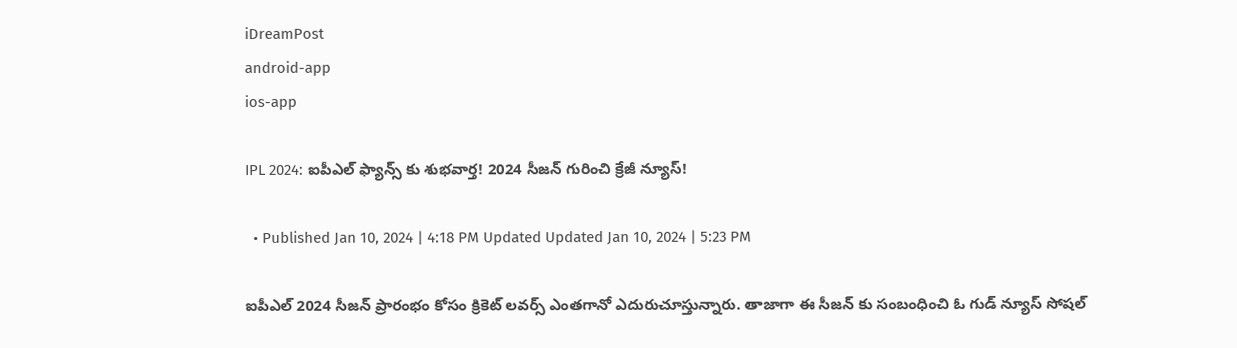iDreamPost
android-app
ios-app

IPL 2024: ఐపీఎల్ ఫ్యాన్స్ కు శుభవార్త! 2024 సీజన్ గురించి క్రేజీ న్యూస్!

  • Published Jan 10, 2024 | 4:18 PM Updated Updated Jan 10, 2024 | 5:23 PM

ఐపీఎల్ 2024 సీజన్ ప్రారంభం కోసం క్రికెట్ లవర్స్ ఎంతగానో ఎదురుచూస్తున్నారు. తాజాగా ఈ సీజన్ కు సంబంధించి ఓ గుడ్ న్యూస్ సోషల్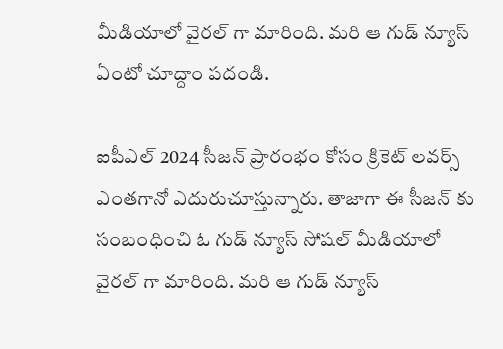మీడియాలో వైరల్ గా మారింది. మరి ఆ గుడ్ న్యూస్ ఏంటో చూద్దాం పదండి.

ఐపీఎల్ 2024 సీజన్ ప్రారంభం కోసం క్రికెట్ లవర్స్ ఎంతగానో ఎదురుచూస్తున్నారు. తాజాగా ఈ సీజన్ కు సంబంధించి ఓ గుడ్ న్యూస్ సోషల్ మీడియాలో వైరల్ గా మారింది. మరి ఆ గుడ్ న్యూస్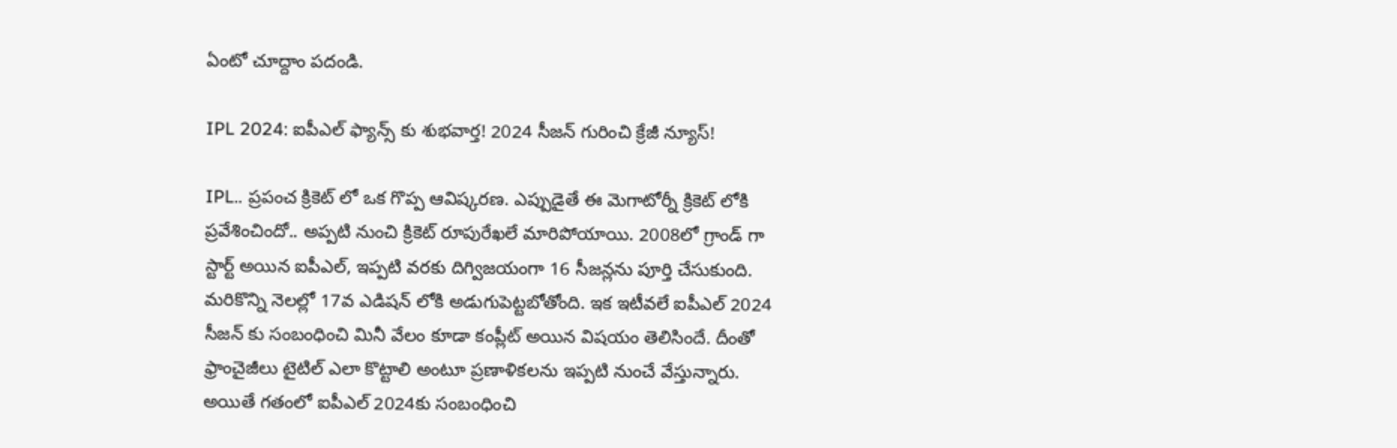ఏంటో చూద్దాం పదండి.

IPL 2024: ఐపీఎల్ ఫ్యాన్స్ కు శుభవార్త! 2024 సీజన్ గురించి క్రేజీ న్యూస్!

IPL.. ప్రపంచ క్రికెట్ లో ఒక గొప్ప ఆవిష్కరణ. ఎప్పుడైతే ఈ మెగాటోర్నీ క్రికెట్ లోకి ప్రవేశించిందో.. అప్పటి నుంచి క్రికెట్ రూపురేఖలే మారిపోయాయి. 2008లో గ్రాండ్ గా స్టార్ట్ అయిన ఐపీఎల్, ఇప్పటి వరకు దిగ్విజయంగా 16 సీజన్లను పూర్తి చేసుకుంది. మరికొన్ని నెలల్లో 17వ ఎడిషన్ లోకి అడుగుపెట్టబోతోంది. ఇక ఇటీవలే ఐపీఎల్ 2024 సీజన్ కు సంబంధించి మినీ వేలం కూడా కంప్లీట్ అయిన విషయం తెలిసిందే. దీంతో ఫ్రాంచైజీలు టైటిల్ ఎలా కొట్టాలి అంటూ ప్రణాళికలను ఇప్పటి నుంచే వేస్తున్నారు. అయితే గతంలో ఐపీఎల్ 2024కు సంబంధించి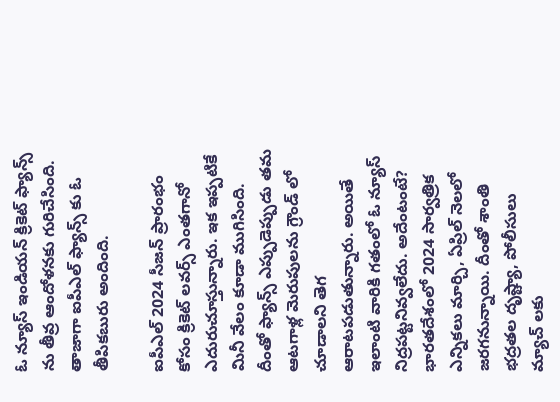ఓ న్యూస్ ఇండియన్ క్రికెట్ ఫ్యాన్స్ ను తీవ్ర ఆందోళనకు గురిచేసింది. తాజాగా ఐపీఎల్ ఫ్యాన్స్ కు ఓ తీపికబురు అందింది.

ఐపీఎల్ 2024 సీజన్ ప్రారంభం కోసం క్రికెట్ లవర్స్ ఎంతగానో ఎదురుచూస్తున్నారు. ఇక ఇప్పటికే మినీ వేలం కూడా ముగిసింది. దీంతో ఫ్యాన్స్ ఎప్పుడెప్పుడు తమ ఆటగాళ్ల మెరుపులను గ్రౌండ్ లో చూడాలని తెగ ఆరాటపడుతున్నారు. అయితే ఇలాంటి వారికి గతంలో ఓ న్యూస్ నిద్రపట్టనివ్వలేదు. అదేంటంటే? భారతదేశంలో 2024 సార్వత్రిక ఎన్నికలు మార్చి, ఏప్రిల్ నెలలో జరగనున్నాయి. దీంతో శాంతి భద్రతల దృష్ట్యా, పోలీసులు మ్యాచ్ లకు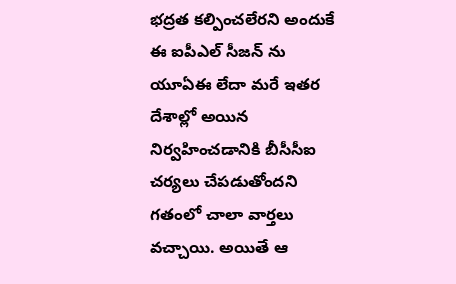భద్రత కల్పించలేరని అందుకే ఈ ఐపీఎల్ సీజన్ ను యూఏఈ లేదా మరే ఇతర దేశాల్లో అయిన నిర్వహించడానికి బీసీసీఐ చర్యలు చేపడుతోందని గతంలో చాలా వార్తలు వచ్చాయి. అయితే ఆ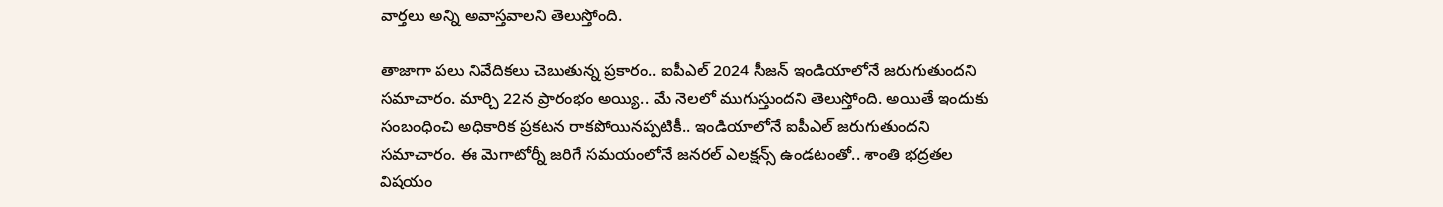వార్తలు అన్ని అవాస్తవాలని తెలుస్తోంది.

తాజాగా పలు నివేదికలు చెబుతున్న ప్రకారం.. ఐపీఎల్ 2024 సీజన్ ఇండియాలోనే జరుగుతుందని సమాచారం. మార్చి 22న ప్రారంభం అయ్యి.. మే నెలలో ముగుస్తుందని తెలుస్తోంది. అయితే ఇందుకు సంబంధించి అధికారిక ప్రకటన రాకపోయినప్పటికీ.. ఇండియాలోనే ఐపీఎల్ జరుగుతుందని సమాచారం. ఈ మెగాటోర్నీ జరిగే సమయంలోనే జనరల్ ఎలక్షన్స్ ఉండటంతో.. శాంతి భద్రతల విషయం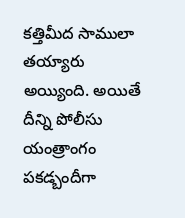కత్తిమీద సాములా తయ్యారు అయ్యింది. అయితే దీన్ని పోలీసు యంత్రాంగం పకడ్బందీగా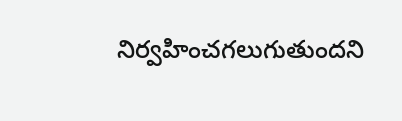నిర్వహించగలుగుతుందని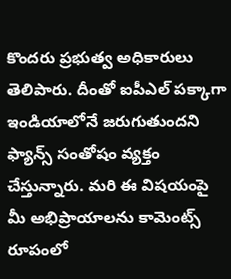కొందరు ప్రభుత్వ అధికారులు తెలిపారు. దీంతో ఐపీఎల్ పక్కాగా ఇండియాలోనే జరుగుతుందని ఫ్యాన్స్ సంతోషం వ్యక్తం చేస్తున్నారు. మరి ఈ విషయంపై మీ అభిప్రాయాలను కామెంట్స్ రూపంలో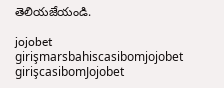తెలియజేయండి.

jojobet girişmarsbahiscasibomjojobet girişcasibomJojobet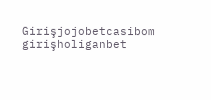Girişjojobetcasibom girişholiganbet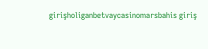girişholiganbetvaycasinomarsbahis giriş